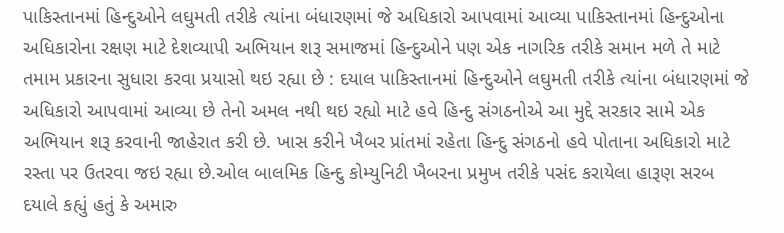પાકિસ્તાનમાં હિન્દુઓને લઘુમતી તરીકે ત્યાંના બંધારણમાં જે અધિકારો આપવામાં આવ્યા પાકિસ્તાનમાં હિન્દુઓના અધિકારોના રક્ષણ માટે દેશવ્યાપી અભિયાન શરૂ સમાજમાં હિન્દુઓને પણ એક નાગરિક તરીકે સમાન મળે તે માટે તમામ પ્રકારના સુધારા કરવા પ્રયાસો થઇ રહ્યા છે : દયાલ પાકિસ્તાનમાં હિન્દુઓને લઘુમતી તરીકે ત્યાંના બંધારણમાં જે અધિકારો આપવામાં આવ્યા છે તેનો અમલ નથી થઇ રહ્યો માટે હવે હિન્દુ સંગઠનોએ આ મુદ્દે સરકાર સામે એક અભિયાન શરૂ કરવાની જાહેરાત કરી છે. ખાસ કરીને ખૈબર પ્રાંતમાં રહેતા હિન્દુ સંગઠનો હવે પોતાના અધિકારો માટે રસ્તા પર ઉતરવા જઇ રહ્યા છે.ઓલ બાલમિક હિન્દુ કોમ્યુનિટી ખૈબરના પ્રમુખ તરીકે પસંદ કરાયેલા હારૂણ સરબ દયાલે કહ્યું હતું કે અમારુ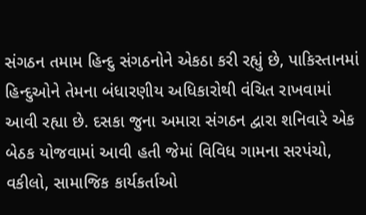સંગઠન તમામ હિન્દુ સંગઠનોને એકઠા કરી રહ્યું છે, પાકિસ્તાનમાં હિન્દુઓને તેમના બંધારણીય અધિકારોથી વંચિત રાખવામાં આવી રહ્યા છે. દસકા જુના અમારા સંગઠન દ્વારા શનિવારે એક બેઠક યોજવામાં આવી હતી જેમાં વિવિધ ગામના સરપંચો, વકીલો, સામાજિક કાર્યકર્તાઓ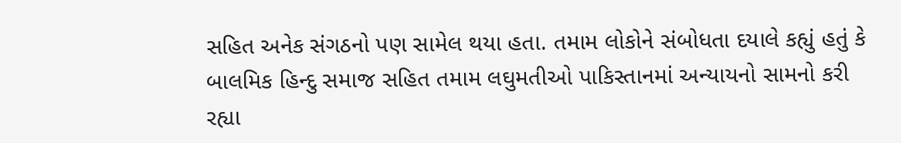સહિત અનેક સંગઠનો પણ સામેલ થયા હતા. તમામ લોકોને સંબોધતા દયાલે કહ્યું હતું કે બાલમિક હિન્દુ સમાજ સહિત તમામ લઘુમતીઓ પાકિસ્તાનમાં અન્યાયનો સામનો કરી રહ્યા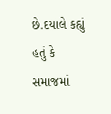છે.દયાલે કહ્યું હતું કે સમાજમાં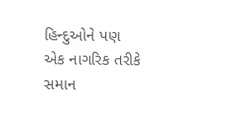હિન્દુઓને પણ એક નાગરિક તરીકે સમાન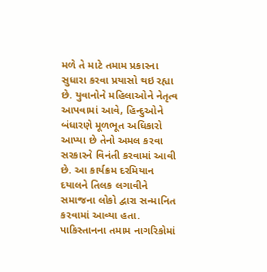મળે તે માટે તમામ પ્રકારના સુધારા કરવા પ્રયાસો થઇ રહ્યા છે. યુવાનોને મહિલાઓને નેતૃત્વ આપવામાં આવે, હિન્દુઓને બંધારણે મૂળભૂત અધિકારો આપ્યા છે તેનો અમલ કરવા સરકારને વિનંતી કરવામાં આવી છે. આ કાર્યક્રમ દરમિયાન દયાલને તિલક લગાવીને સમાજના લોકો દ્વારા સન્માનિત કરવામાં આવ્યા હતા. પાકિસ્તાનના તમામ નાગરિકોમાં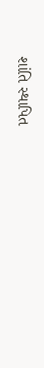શાંતિ સ્થાપિત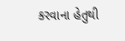કરવાના હેતુથી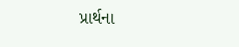પ્રાર્થના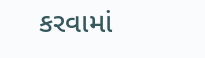કરવામાં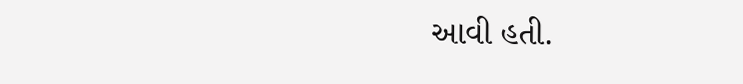આવી હતી.